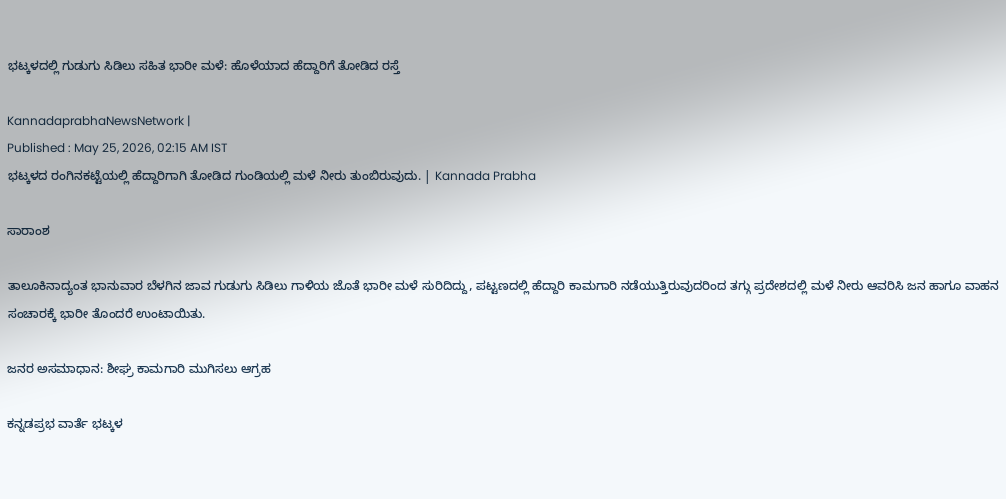ಭಟ್ಕಳದಲ್ಲಿ ಗುಡುಗು ಸಿಡಿಲು ಸಹಿತ ಭಾರೀ ಮಳೆ: ಹೊಳೆಯಾದ ಹೆದ್ದಾರಿಗೆ ತೋಡಿದ ರಸ್ತೆ

KannadaprabhaNewsNetwork |
Published : May 25, 2026, 02:15 AM IST
ಭಟ್ಕಳದ ರಂಗಿನಕಟ್ಟೆಯಲ್ಲಿ ಹೆದ್ದಾರಿಗಾಗಿ ತೋಡಿದ ಗುಂಡಿಯಲ್ಲಿ ಮಳೆ ನೀರು ತುಂಬಿರುವುದು. | Kannada Prabha

ಸಾರಾಂಶ

ತಾಲೂಕಿನಾದ್ಯಂತ ಭಾನುವಾರ ಬೆಳಗಿನ ಜಾವ ಗುಡುಗು ಸಿಡಿಲು ಗಾಳಿಯ ಜೊತೆ ಭಾರೀ ಮಳೆ ಸುರಿದಿದ್ದು, ಪಟ್ಟಣದಲ್ಲಿ ಹೆದ್ದಾರಿ ಕಾಮಗಾರಿ ನಡೆಯುತ್ತಿರುವುದರಿಂದ ತಗ್ಗು ಪ್ರದೇಶದಲ್ಲಿ ಮಳೆ ನೀರು ಆವರಿಸಿ ಜನ ಹಾಗೂ ವಾಹನ ಸಂಚಾರಕ್ಕೆ ಭಾರೀ ತೊಂದರೆ ಉಂಟಾಯಿತು.

ಜನರ ಅಸಮಾಧಾನ: ಶೀಘ್ರ ಕಾಮಗಾರಿ ಮುಗಿಸಲು ಆಗ್ರಹ

ಕನ್ನಡಪ್ರಭ ವಾರ್ತೆ ಭಟ್ಕಳ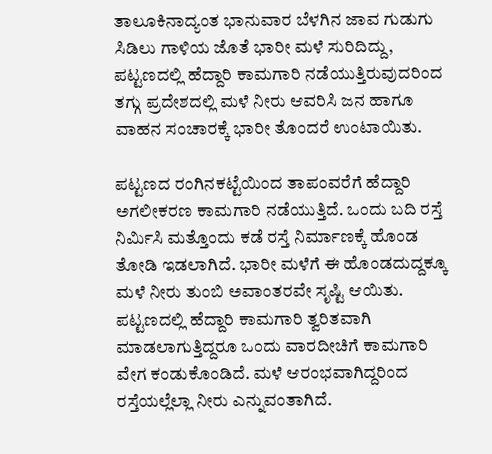ತಾಲೂಕಿನಾದ್ಯಂತ ಭಾನುವಾರ ಬೆಳಗಿನ ಜಾವ ಗುಡುಗು ಸಿಡಿಲು ಗಾಳಿಯ ಜೊತೆ ಭಾರೀ ಮಳೆ ಸುರಿದಿದ್ದು, ಪಟ್ಟಣದಲ್ಲಿ ಹೆದ್ದಾರಿ ಕಾಮಗಾರಿ ನಡೆಯುತ್ತಿರುವುದರಿಂದ ತಗ್ಗು ಪ್ರದೇಶದಲ್ಲಿ ಮಳೆ ನೀರು ಆವರಿಸಿ ಜನ ಹಾಗೂ ವಾಹನ ಸಂಚಾರಕ್ಕೆ ಭಾರೀ ತೊಂದರೆ ಉಂಟಾಯಿತು.

ಪಟ್ಟಣದ ರಂಗಿನಕಟ್ಟೆಯಿಂದ ತಾಪಂವರೆಗೆ ಹೆದ್ದಾರಿ ಅಗಲೀಕರಣ ಕಾಮಗಾರಿ ನಡೆಯುತ್ತಿದೆ. ಒಂದು ಬದಿ ರಸ್ತೆ ನಿರ್ಮಿಸಿ ಮತ್ತೊಂದು ಕಡೆ ರಸ್ತೆ ನಿರ್ಮಾಣಕ್ಕೆ ಹೊಂಡ ತೋಡಿ ಇಡಲಾಗಿದೆ. ಭಾರೀ ಮಳೆಗೆ ಈ ಹೊಂಡದುದ್ದಕ್ಕೂ ಮಳೆ ನೀರು ತುಂಬಿ ಅವಾಂತರವೇ ಸೃಷ್ಟಿ ಆಯಿತು. ಪಟ್ಟಣದಲ್ಲಿ ಹೆದ್ದಾರಿ ಕಾಮಗಾರಿ ತ್ವರಿತವಾಗಿ ಮಾಡಲಾಗುತ್ತಿದ್ದರೂ ಒಂದು ವಾರದೀಚಿಗೆ ಕಾಮಗಾರಿ ವೇಗ ಕಂಡುಕೊಂಡಿದೆ. ಮಳೆ ಆರಂಭವಾಗಿದ್ದರಿಂದ ರಸ್ತೆಯಲ್ಲೆಲ್ಲಾ ನೀರು ಎನ್ನುವಂತಾಗಿದೆ.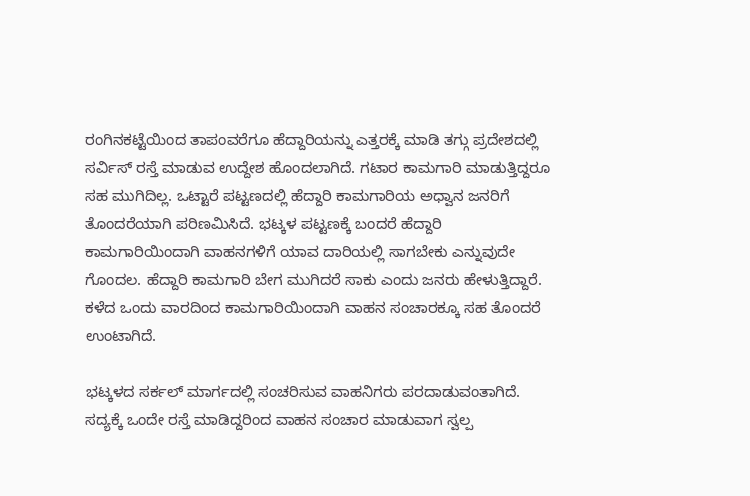ರಂಗಿನಕಟ್ಟೆಯಿಂದ ತಾಪಂವರೆಗೂ ಹೆದ್ದಾರಿಯನ್ನು ಎತ್ತರಕ್ಕೆ ಮಾಡಿ ತಗ್ಗು ಪ್ರದೇಶದಲ್ಲಿ ಸರ್ವಿಸ್ ರಸ್ತೆ ಮಾಡುವ ಉದ್ದೇಶ ಹೊಂದಲಾಗಿದೆ. ಗಟಾರ ಕಾಮಗಾರಿ ಮಾಡುತ್ತಿದ್ದರೂ ಸಹ ಮುಗಿದಿಲ್ಲ. ಒಟ್ಟಾರೆ ಪಟ್ಟಣದಲ್ಲಿ ಹೆದ್ದಾರಿ ಕಾಮಗಾರಿಯ ಅಧ್ವಾನ ಜನರಿಗೆ ತೊಂದರೆಯಾಗಿ ಪರಿಣಮಿಸಿದೆ. ಭಟ್ಕಳ ಪಟ್ಟಣಕ್ಕೆ ಬಂದರೆ ಹೆದ್ದಾರಿ ಕಾಮಗಾರಿಯಿಂದಾಗಿ ವಾಹನಗಳಿಗೆ ಯಾವ ದಾರಿಯಲ್ಲಿ ಸಾಗಬೇಕು ಎನ್ನುವುದೇ ಗೊಂದಲ. ಹೆದ್ದಾರಿ ಕಾಮಗಾರಿ ಬೇಗ ಮುಗಿದರೆ ಸಾಕು ಎಂದು ಜನರು ಹೇಳುತ್ತಿದ್ದಾರೆ. ಕಳೆದ ಒಂದು ವಾರದಿಂದ ಕಾಮಗಾರಿಯಿಂದಾಗಿ ವಾಹನ ಸಂಚಾರಕ್ಕೂ ಸಹ ತೊಂದರೆ ಉಂಟಾಗಿದೆ.

ಭಟ್ಕಳದ ಸರ್ಕಲ್ ಮಾರ್ಗದಲ್ಲಿ ಸಂಚರಿಸುವ ವಾಹನಿಗರು ಪರದಾಡುವಂತಾಗಿದೆ. ಸದ್ಯಕ್ಕೆ ಒಂದೇ ರಸ್ತೆ ಮಾಡಿದ್ದರಿಂದ ವಾಹನ ಸಂಚಾರ ಮಾಡುವಾಗ ಸ್ವಲ್ಪ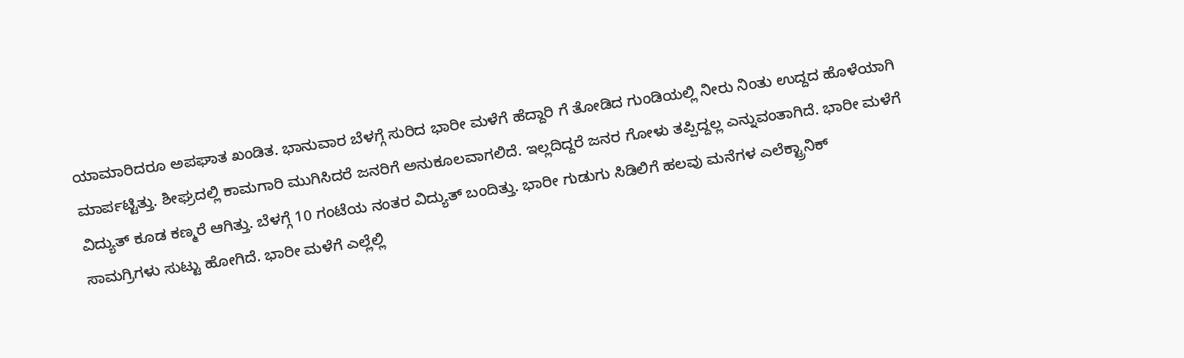ಯಾಮಾರಿದರೂ ಅಪಘಾತ ಖಂಡಿತ. ಭಾನುವಾರ ಬೆಳಗ್ಗೆ ಸುರಿದ ಭಾರೀ ಮಳೆಗೆ ಹೆದ್ದಾರಿ ಗೆ ತೋಡಿದ ಗುಂಡಿಯಲ್ಲಿ ನೀರು ನಿಂತು ಉದ್ದದ ಹೊಳೆಯಾಗಿ ಮಾರ್ಪಟ್ಟಿತ್ತು. ಶೀಘ್ರದಲ್ಲಿ ಕಾಮಗಾರಿ ಮುಗಿಸಿದರೆ ಜನರಿಗೆ ಅನುಕೂಲವಾಗಲಿದೆ. ಇಲ್ಲದಿದ್ದರೆ ಜನರ ಗೋಳು ತಪ್ಪಿದ್ದಲ್ಲ ಎನ್ನುವಂತಾಗಿದೆ. ಭಾರೀ ಮಳೆಗೆ ವಿದ್ಯುತ್ ಕೂಡ ಕಣ್ಮರೆ ಆಗಿತ್ತು. ಬೆಳಗ್ಗೆ 10 ಗಂಟೆಯ ನಂತರ ವಿದ್ಯುತ್ ಬಂದಿತ್ತು. ಭಾರೀ ಗುಡುಗು ಸಿಡಿಲಿಗೆ ಹಲವು ಮನೆಗಳ ಎಲೆಕ್ಟ್ರಾನಿಕ್ ಸಾಮಗ್ರಿಗಳು ಸುಟ್ಟು ಹೋಗಿದೆ. ಭಾರೀ ಮಳೆಗೆ ಎಲ್ಲೆಲ್ಲಿ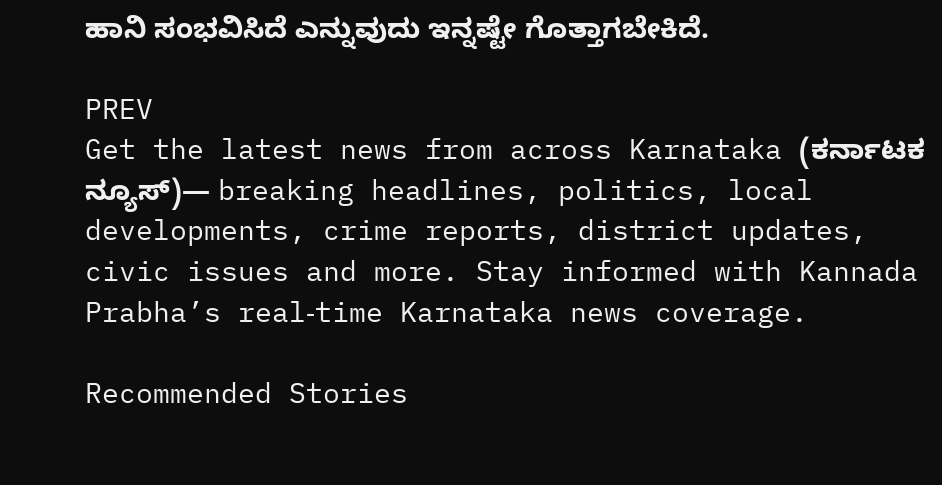ಹಾನಿ ಸಂಭವಿಸಿದೆ ಎನ್ನುವುದು ಇನ್ನಷ್ಟೇ ಗೊತ್ತಾಗಬೇಕಿದೆ.

PREV
Get the latest news from across Karnataka (ಕರ್ನಾಟಕ ನ್ಯೂಸ್)— breaking headlines, politics, local developments, crime reports, district updates, civic issues and more. Stay informed with Kannada Prabha’s real‑time Karnataka news coverage.

Recommended Stories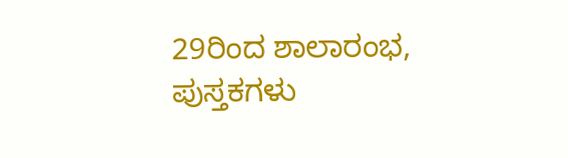29ರಿಂದ ಶಾಲಾರಂಭ, ಪುಸ್ತಕಗಳು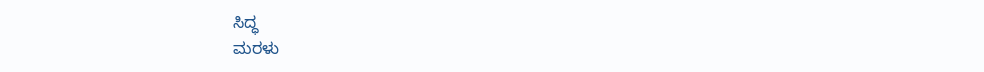ಸಿದ್ಧ
ಮರಳು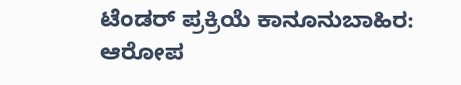ಟೆಂಡರ್ ಪ್ರಕ್ರಿಯೆ ಕಾನೂನುಬಾಹಿರ: ಆರೋಪ